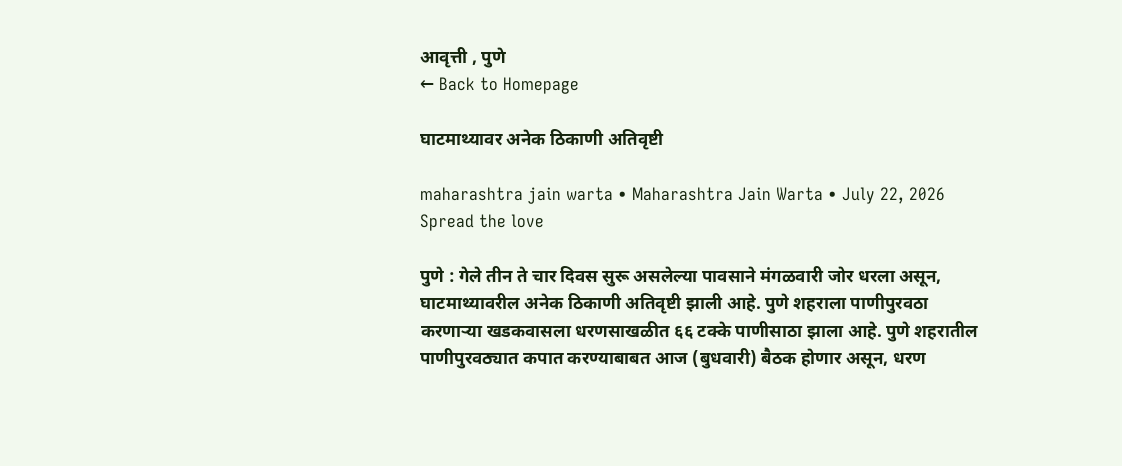आवृत्ती , पुणे
← Back to Homepage

घाटमाथ्यावर अनेक ठिकाणी अतिवृष्टी

maharashtra jain warta • Maharashtra Jain Warta • July 22, 2026
Spread the love

पुणे : गेले तीन ते चार दिवस सुरू असलेल्या पावसाने मंगळवारी जोर धरला असून, घाटमाथ्यावरील अनेक ठिकाणी अतिवृष्टी झाली आहे. पुणे शहराला पाणीपुरवठा करणाऱ्या खडकवासला धरणसाखळीत ६६ टक्के पाणीसाठा झाला आहे. पुणे शहरातील पाणीपुरवठ्यात कपात करण्याबाबत आज (बुधवारी) बैठक होणार असून, धरण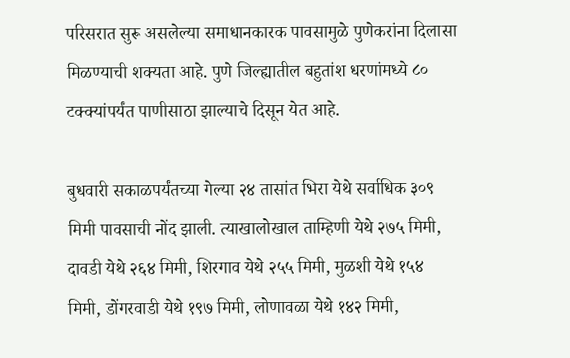परिसरात सुरू असलेल्या समाधानकारक पावसामुळे पुणेकरांना दिलासा मिळण्याची शक्यता आहे. पुणे जिल्ह्यातील बहुतांश धरणांमध्ये ८० टक्क्यांपर्यंत पाणीसाठा झाल्याचे दिसून येत आहे.

बुधवारी सकाळपर्यंतच्या गेल्या २४ तासांत भिरा येथे सर्वाधिक ३०९ मिमी पावसाची नोंद झाली. त्याखालोखाल ताम्हिणी येथे २७५ मिमी, दावडी येथे २६४ मिमी, शिरगाव येथे २५५ मिमी, मुळशी येथे १५४ मिमी, डोंगरवाडी येथे १९७ मिमी, लोणावळा येथे १४२ मिमी,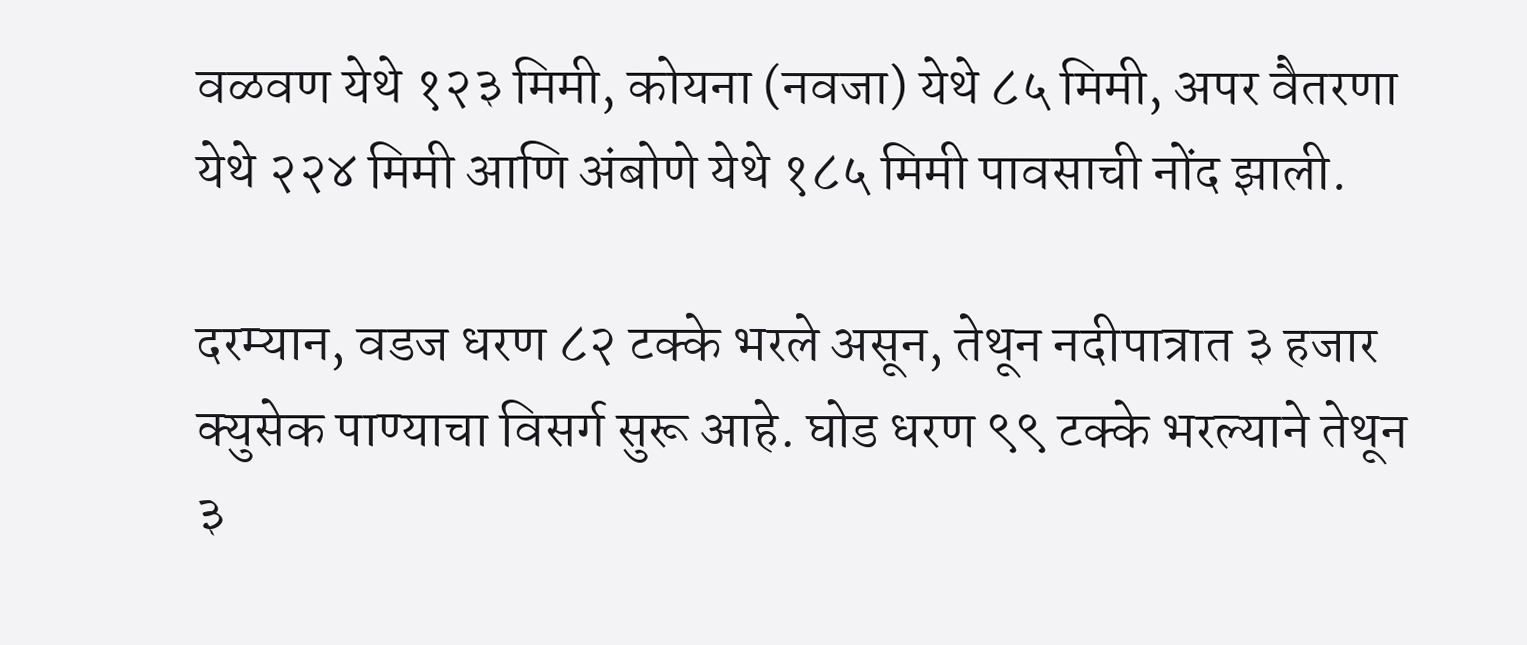वळवण येथे १२३ मिमी, कोयना (नवजा) येथे ८५ मिमी, अपर वैतरणा येथे २२४ मिमी आणि अंबोणे येथे १८५ मिमी पावसाची नोंद झाली.

दरम्यान, वडज धरण ८२ टक्के भरले असून, तेथून नदीपात्रात ३ हजार क्युसेक पाण्याचा विसर्ग सुरू आहे. घोड धरण ९९ टक्के भरल्याने तेथून ३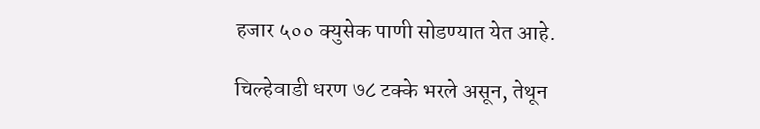हजार ५०० क्युसेक पाणी सोडण्यात येत आहे.

चिल्हेवाडी धरण ७८ टक्के भरले असून, तेथून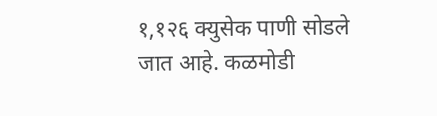१,१२६ क्युसेक पाणी सोडले जात आहे. कळमोडी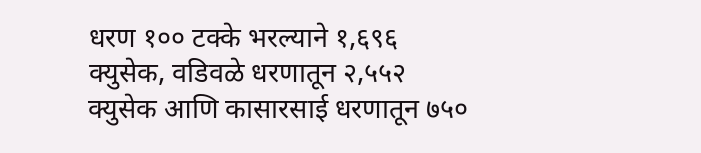धरण १०० टक्के भरल्याने १,६९६ क्युसेक, वडिवळे धरणातून २,५५२ क्युसेक आणि कासारसाई धरणातून ७५०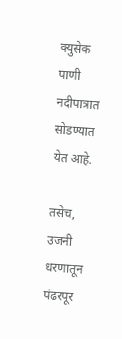क्युसेक पाणी नदीपात्रात सोडण्यात येत आहे.

तसेच, उजनी धरणातून पंढरपूर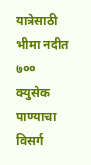यात्रेसाठी भीमा नदीत ७०० क्युसेक पाण्याचा विसर्ग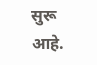सुरू आहे.